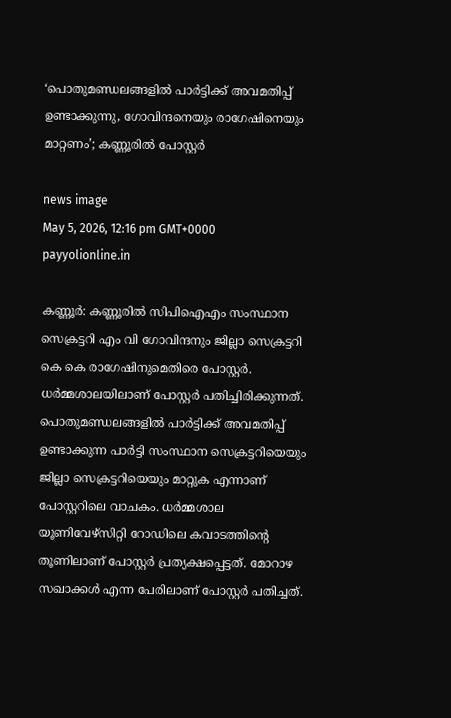‘പൊതുമണ്ഡലങ്ങളിൽ പാർട്ടിക്ക് അവമതിപ്പ് ഉണ്ടാക്കുന്നു, ഗോവിന്ദനെയും രാഗേഷിനെയും മാറ്റണം’; കണ്ണൂരിൽ പോസ്റ്റർ

news image
May 5, 2026, 12:16 pm GMT+0000 payyolionline.in

കണ്ണൂര്‍: കണ്ണൂരില്‍ സിപിഐഎം സംസ്ഥാന സെക്രട്ടറി എം വി ഗോവിന്ദനും ജില്ലാ സെക്രട്ടറി കെ കെ രാഗേഷിനുമെതിരെ പോസ്റ്റര്‍. ധര്‍മ്മശാലയിലാണ് പോസ്റ്റര്‍ പതിച്ചിരിക്കുന്നത്. പൊതുമണ്ഡലങ്ങളില്‍ പാര്‍ട്ടിക്ക് അവമതിപ്പ് ഉണ്ടാക്കുന്ന പാര്‍ട്ടി സംസ്ഥാന സെക്രട്ടറിയെയും ജില്ലാ സെക്രട്ടറിയെയും മാറ്റുക എന്നാണ് പോസ്റ്ററിലെ വാചകം. ധര്‍മ്മശാല യൂണിവേഴ്‌സിറ്റി റോഡിലെ കവാടത്തിന്റെ തൂണിലാണ് പോസ്റ്റര്‍ പ്രത്യക്ഷപ്പെട്ടത്. മോറാഴ സഖാക്കള്‍ എന്ന പേരിലാണ് പോസ്റ്റര്‍ പതിച്ചത്.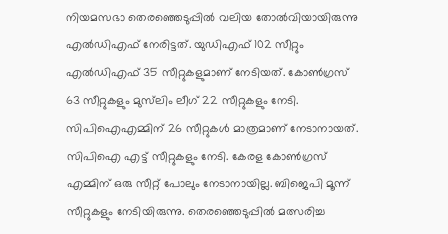നിയമസഭാ തെരഞ്ഞെടുപ്പില്‍ വലിയ തോല്‍വിയായിരുന്നു എല്‍ഡിഎഫ് നേരിട്ടത്. യുഡിഎഫ് 102 സീറ്റും എല്‍ഡിഎഫ് 35 സീറ്റുകളുമാണ് നേടിയത്. കോണ്‍ഗ്രസ് 63 സീറ്റുകളും മുസ്‌ലിം ലീഗ് 22 സീറ്റുകളും നേടി. സിപിഐഎമ്മിന് 26 സീറ്റുകള്‍ മാത്രമാണ് നേടാനായത്. സിപിഐ എട്ട് സീറ്റുകളും നേടി. കേരള കോണ്‍ഗ്രസ് എമ്മിന് ഒരു സീറ്റ് പോലും നേടാനായില്ല. ബിജെപി മൂന്ന് സീറ്റുകളും നേടിയിരുന്നു. തെരഞ്ഞെടുപ്പില്‍ മത്സരിച്ച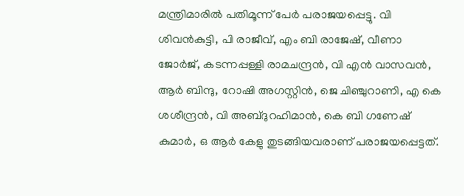മന്ത്രിമാരില്‍ പതിമൂന്ന് പേര്‍ പരാജയപ്പെട്ടു. വി ശിവന്‍കുട്ടി, പി രാജീവ്, എം ബി രാജേഷ്, വീണാ ജോര്‍ജ്, കടന്നപ്പള്ളി രാമചന്ദ്രന്‍, വി എന്‍ വാസവന്‍, ആര്‍ ബിന്ദു, റോഷി അഗസ്റ്റിന്‍, ജെ ചിഞ്ചുറാണി, എ കെ ശശീന്ദ്രന്‍, വി അബ്ദുറഹിമാന്‍, കെ ബി ഗണേഷ് കുമാര്‍, ഒ ആര്‍ കേളു തുടങ്ങിയവരാണ് പരാജയപ്പെട്ടത്.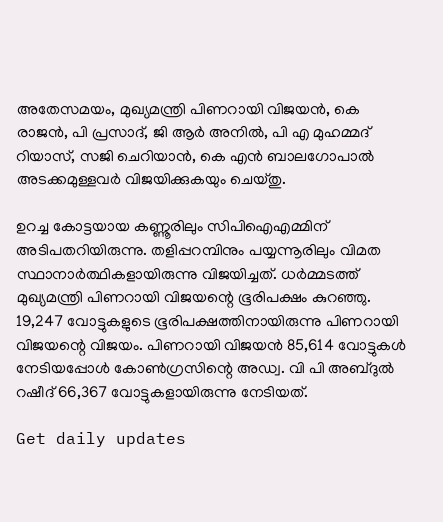അതേസമയം, മുഖ്യമന്ത്രി പിണറായി വിജയന്‍, കെ രാജന്‍, പി പ്രസാദ്, ജി ആര്‍ അനില്‍, പി എ മുഹമ്മദ് റിയാസ്, സജി ചെറിയാന്‍, കെ എന്‍ ബാലഗോപാല്‍ അടക്കമുള്ളവര്‍ വിജയിക്കുകയും ചെയ്തു.

ഉറച്ച കോട്ടയായ കണ്ണൂരിലും സിപിഐഎമ്മിന് അടിപതറിയിരുന്നു. തളിപ്പറമ്പിനും പയ്യന്നൂരിലും വിമത സ്ഥാനാര്‍ത്ഥികളായിരുന്നു വിജയിച്ചത്. ധര്‍മ്മടത്ത് മുഖ്യമന്ത്രി പിണറായി വിജയന്റെ ഭൂരിപക്ഷം കുറഞ്ഞു. 19,247 വോട്ടുകളുടെ ഭൂരിപക്ഷത്തിനായിരുന്നു പിണറായി വിജയന്റെ വിജയം. പിണറായി വിജയന്‍ 85,614 വോട്ടുകള്‍ നേടിയപ്പോള്‍ കോണ്‍ഗ്രസിന്റെ അഡ്വ. വി പി അബ്ദുല്‍ റഷീദ് 66,367 വോട്ടുകളായിരുന്നു നേടിയത്.

Get daily updates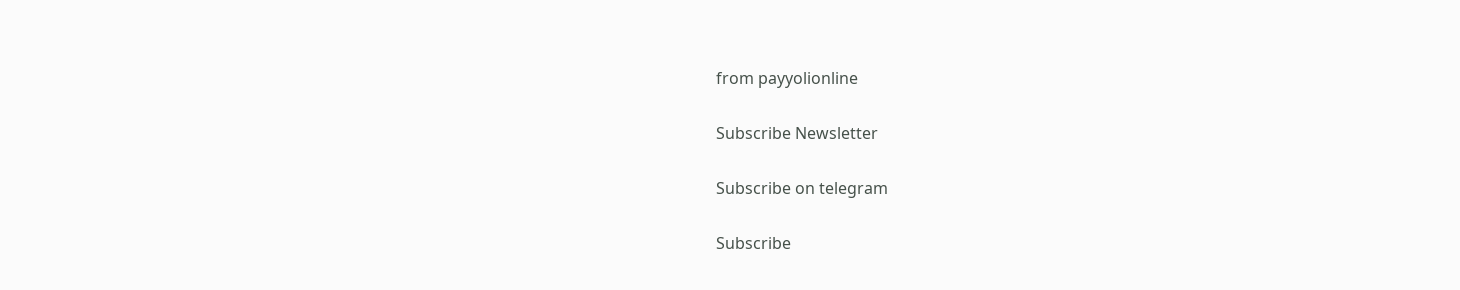from payyolionline

Subscribe Newsletter

Subscribe on telegram

Subscribe